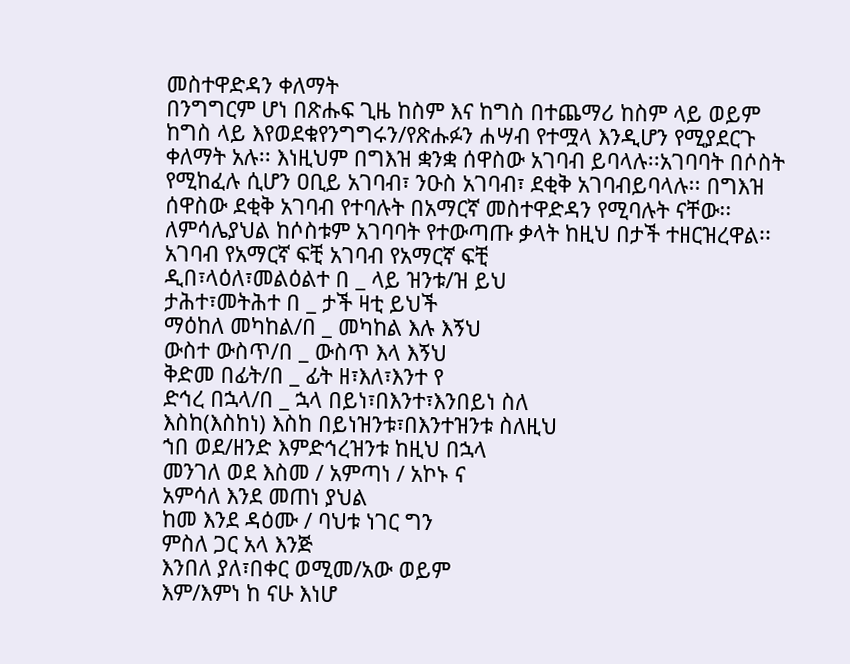መስተዋድዳን ቀለማት
በንግግርም ሆነ በጽሑፍ ጊዜ ከስም እና ከግስ በተጨማሪ ከስም ላይ ወይም ከግስ ላይ እየወደቁየንግግሩን/የጽሑፉን ሐሣብ የተሟላ እንዲሆን የሚያደርጉ ቀለማት አሉ፡፡ እነዚህም በግእዝ ቋንቋ ሰዋስው አገባብ ይባላሉ፡፡አገባባት በሶስት የሚከፈሉ ሲሆን ዐቢይ አገባብ፣ ንዑስ አገባብ፣ ደቂቅ አገባብይባላሉ፡፡ በግእዝ ሰዋስው ደቂቅ አገባብ የተባሉት በአማርኛ መስተዋድዳን የሚባሉት ናቸው፡፡ ለምሳሌያህል ከሶስቱም አገባባት የተውጣጡ ቃላት ከዚህ በታች ተዘርዝረዋል፡፡
አገባብ የአማርኛ ፍቺ አገባብ የአማርኛ ፍቺ
ዲበ፣ላዕለ፣መልዕልተ በ _ ላይ ዝንቱ/ዝ ይህ
ታሕተ፣መትሕተ በ _ ታች ዛቲ ይህች
ማዕከለ መካከል/በ _ መካከል እሉ እኝህ
ውስተ ውስጥ/በ _ ውስጥ እላ እኝህ
ቅድመ በፊት/በ _ ፊት ዘ፣እለ፣እንተ የ
ድኅረ በኋላ/በ _ ኋላ በይነ፣በእንተ፣እንበይነ ስለ
እስከ(እስከነ) እስከ በይነዝንቱ፣በእንተዝንቱ ስለዚህ
ኀበ ወደ/ዘንድ እምድኅረዝንቱ ከዚህ በኋላ
መንገለ ወደ እስመ / አምጣነ / አኮኑ ና
አምሳለ እንደ መጠነ ያህል
ከመ እንደ ዳዕሙ / ባህቱ ነገር ግን
ምስለ ጋር አላ እንጅ
እንበለ ያለ፣በቀር ወሚመ/አው ወይም
እም/እምነ ከ ናሁ እነሆ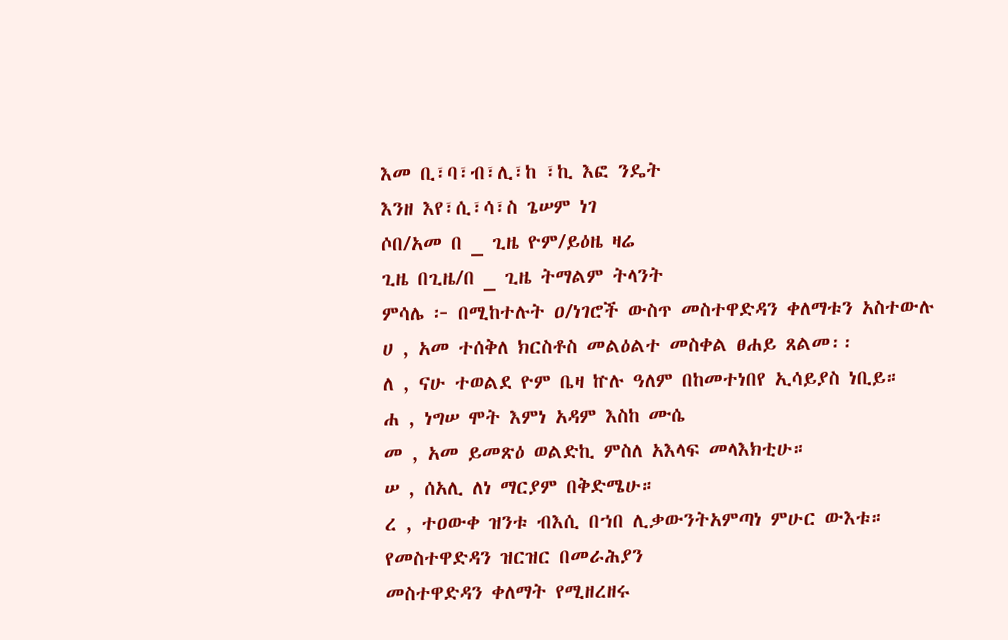እመ ቢ፣ባ፣ብ፣ሊ፣ከ ፣ኪ እፎ ንዴት
እንዘ እየ፣ሲ፣ሳ፣ስ ጌሠም ነገ
ሶበ/አመ በ _ ጊዜ ዮም/ይዕዜ ዛሬ
ጊዜ በጊዜ/በ _ ጊዜ ትማልም ትላንት
ምሳሌ ፦ በሚከተሉት ዐ/ነገሮች ውስጥ መስተዋድዳን ቀለማቱን አስተውሉ
ሀ , አመ ተሰቅለ ክርስቶስ መልዕልተ መስቀል ፀሐይ ጸልመ፡፡
ለ , ናሁ ተወልደ ዮም ቤዛ ኵሉ ዓለም በከመተነበየ ኢሳይያስ ነቢይ።
ሐ , ነግሠ ሞት እምነ አዳም እስከ ሙሴ
መ , አመ ይመጽዕ ወልድኪ ምስለ አእላፍ መላእክቲሁ።
ሠ , ሰአሊ ለነ ማርያም በቅድሜሁ።
ረ , ተዐውቀ ዝንቱ ብእሲ በኀበ ሊቃውንትአምጣነ ምሁር ውእቱ።
የመስተዋድዳን ዝርዝር በመራሕያን
መስተዋድዳን ቀለማት የሚዘረዘሩ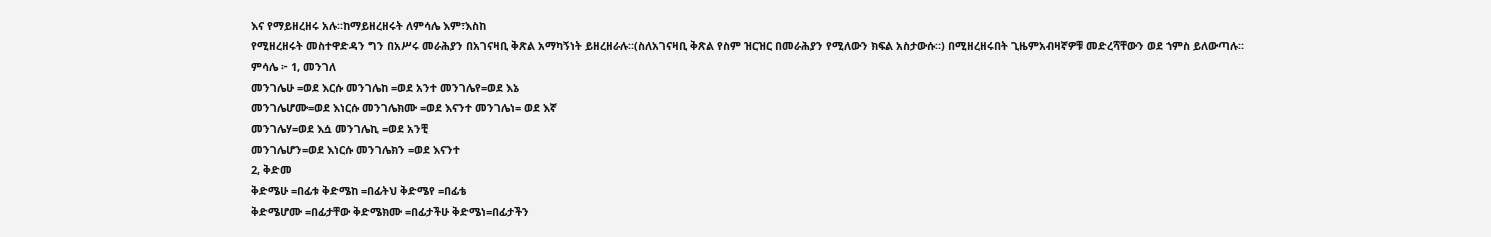እና የማይዘረዘሩ አሉ።ከማይዘረዘሩት ለምሳሌ እም፣እስከ
የሚዘረዘሩት መስተዋድዳን ግን በአሥሩ መራሕያን በአገናዛቢ ቅጽል አማካኝነት ይዘረዘራሉ።(ስለአገናዛቢ ቅጽል የስም ዝርዝር በመራሕያን የሚለውን ክፍል አስታውሱ።) በሚዘረዘሩበት ጊዜምአብዛኛዎቹ መድረሻቸውን ወደ ኀምስ ይለውጣሉ።
ምሳሌ ፦ 1, መንገለ
መንገሌሁ =ወደ እርሱ መንገሌከ =ወደ አንተ መንገሌየ=ወደ እኔ
መንገሌሆሙ=ወደ እነርሱ መንገሌክሙ =ወደ እናንተ መንገሌነ= ወደ እኛ
መንገሌሃ=ወደ እሷ መንገሌኪ =ወደ አንቺ
መንገሌሆን=ወደ እነርሱ መንገሌክን =ወደ እናንተ
2, ቅድመ
ቅድሜሁ =በፊቱ ቅድሜከ =በፊትህ ቅድሜየ =በፊቴ
ቅድሜሆሙ =በፊታቸው ቅድሜክሙ =በፊታችሁ ቅድሜነ=በፊታችን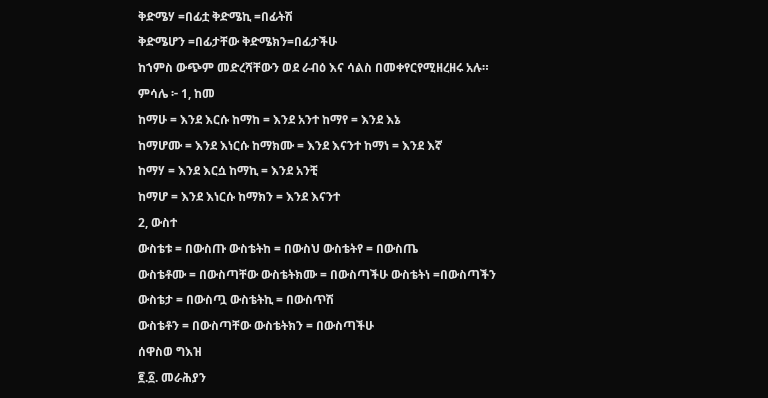ቅድሜሃ =በፊቷ ቅድሜኪ =በፊትሽ
ቅድሜሆን =በፊታቸው ቅድሜክን=በፊታችሁ
ከኀምስ ውጭም መድረሻቸውን ወደ ራብዕ እና ሳልስ በመቀየርየሚዘረዘሩ አሉ።
ምሳሌ ፦ 1, ከመ
ከማሁ = እንደ እርሱ ከማከ = እንደ አንተ ከማየ = እንደ እኔ
ከማሆሙ = እንደ እነርሱ ከማክሙ = እንደ እናንተ ከማነ = እንደ እኛ
ከማሃ = እንደ እርሷ ከማኪ = እንደ አንቺ
ከማሆ = እንደ እነርሱ ከማክን = እንደ እናንተ
2, ውስተ
ውስቴቱ = በውስጡ ውስቴትከ = በውስህ ውስቴትየ = በውስጤ
ውስቴቶሙ = በውስጣቸው ውስቴትክሙ = በውስጣችሁ ውስቴትነ =በውስጣችን
ውስቴታ = በውስጧ ውስቴትኪ = በውስጥሽ
ውስቴቶን = በውስጣቸው ውስቴትክን = በውስጣችሁ
ሰዋስወ ግእዝ
፪.፩. መራሕያን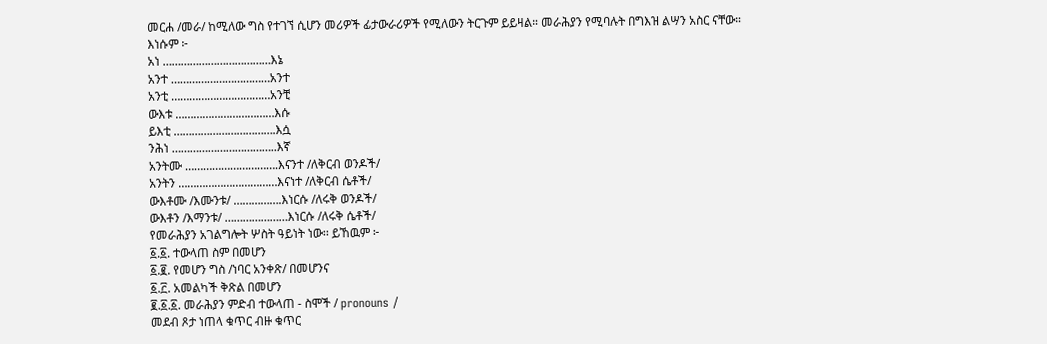መርሐ /መራ/ ከሚለው ግስ የተገኘ ሲሆን መሪዎች ፊታውራሪዎች የሚለውን ትርጉም ይይዛል። መራሕያን የሚባሉት በግእዝ ልሣን አስር ናቸው።
እነሱም ፦
አነ ………………………………እኔ
አንተ ……………………………አንተ
አንቲ ……………………………አንቺ
ውእቱ ……………………………እሱ
ይእቲ …………………………….እሷ
ንሕነ ……………………………..እኛ
አንትሙ ………………………….እናንተ /ለቅርብ ወንዶች/
አንትን ……………………………እናነተ /ለቅርብ ሴቶች/
ውእቶሙ /እሙንቱ/ …………….እነርሱ /ለሩቅ ወንዶች/
ውእቶን /እማንቱ/ …………………እነርሱ /ለሩቅ ሴቶች/
የመራሕያን አገልግሎት ሦስት ዓይነት ነው፡፡ ይኸዉም ፦
፩.፩. ተውላጠ ስም በመሆን
፩.፪. የመሆን ግስ /ነባር አንቀጽ/ በመሆንና
፩.፫. አመልካች ቅጽል በመሆን
፪.፩.፩. መራሕያን ምድብ ተውላጠ - ስሞች / pronouns /
መደብ ጾታ ነጠላ ቁጥር ብዙ ቁጥር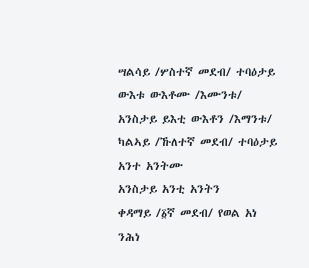ሣልሳይ /ሦስተኛ መደብ/ ተባዕታይ ውእቱ ውእቶሙ /እሙንቱ/
አንስታይ ይእቲ ውእቶን /እማንቱ/
ካልኣይ /ኹለተኛ መደብ/ ተባዕታይ አንተ አንትሙ
አንስታይ አንቲ አንትን
ቀዳማይ /፩ኛ መደብ/ የወል አነ ንሕነ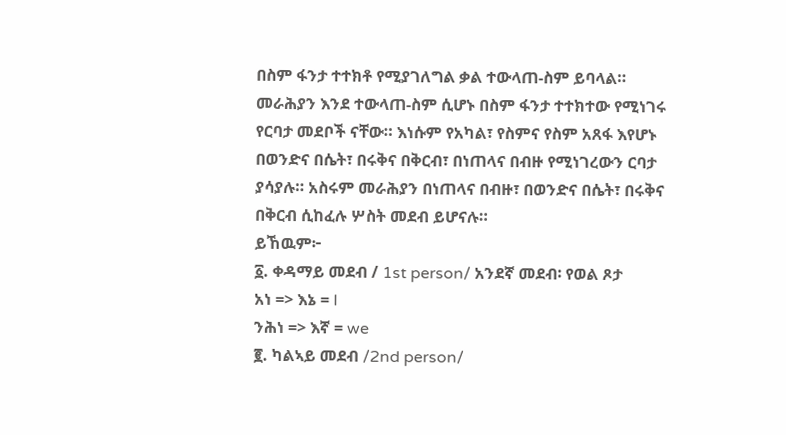በስም ፋንታ ተተክቶ የሚያገለግል ቃል ተውላጠ-ስም ይባላል። መራሕያን እንደ ተውላጠ-ስም ሲሆኑ በስም ፋንታ ተተክተው የሚነገሩ የርባታ መደቦች ናቸው። እነሱም የአካል፣ የስምና የስም አጸፋ እየሆኑ በወንድና በሴት፣ በሩቅና በቅርብ፣ በነጠላና በብዙ የሚነገረውን ርባታ ያሳያሉ። አስሩም መራሕያን በነጠላና በብዙ፣ በወንድና በሴት፣ በሩቅና በቅርብ ሲከፈሉ ሦስት መደብ ይሆናሉ።
ይኸዉም፦
፩. ቀዳማይ መደብ / 1st person/ አንደኛ መደብ፡ የወል ጾታ
አነ => እኔ = I
ንሕነ => እኛ = we
፪. ካልኣይ መደብ /2nd person/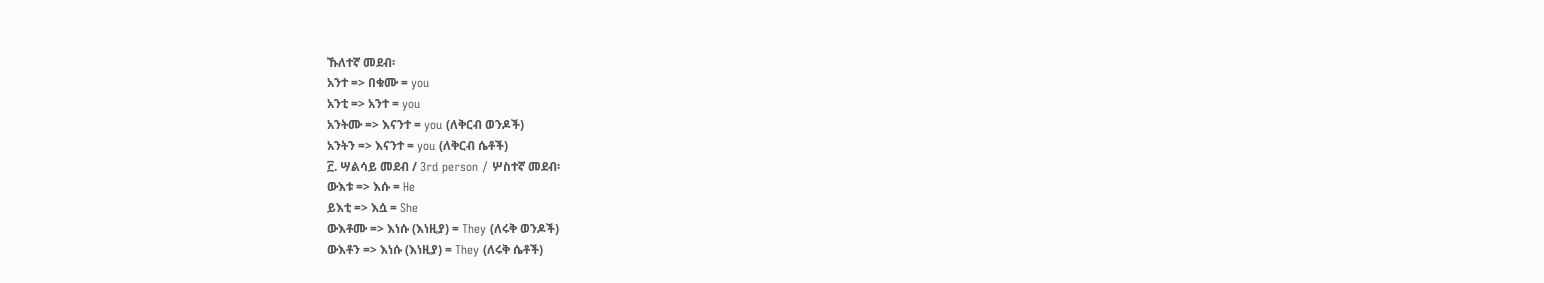ኹለተኛ መደብ፡
አንተ => በቁሙ = you
አንቲ => አንተ = you
አንትሙ => እናንተ = you (ለቅርብ ወንዶች)
አንትን => እናንተ = you (ለቅርብ ሴቶች)
፫. ሣልሳይ መደብ / 3rd person / ሦስተኛ መደብ፡
ውእቱ => እሱ = He
ይእቲ => እሷ = She
ውእቶሙ => እነሱ (እነዚያ) = They (ለሩቅ ወንዶች)
ውእቶን => እነሱ (እነዚያ) = They (ለሩቅ ሴቶች)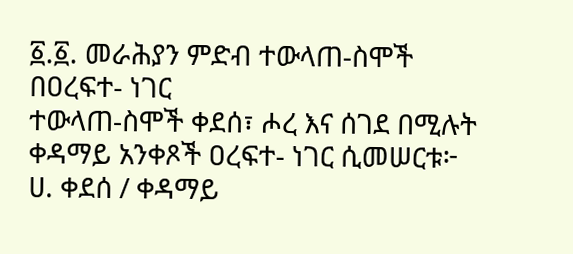፩.፩. መራሕያን ምድብ ተውላጠ-ስሞች በዐረፍተ- ነገር
ተውላጠ-ስሞች ቀደሰ፣ ሖረ እና ሰገደ በሚሉት ቀዳማይ አንቀጾች ዐረፍተ- ነገር ሲመሠርቱ፦
ሀ. ቀደሰ / ቀዳማይ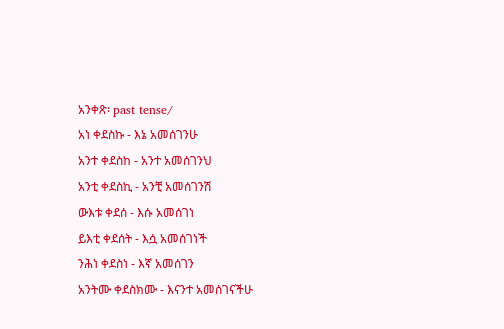አንቀጽ፡ past tense/
አነ ቀደስኩ - እኔ አመሰገንሁ
አንተ ቀደስከ - አንተ አመሰገንህ
አንቲ ቀደስኪ - አንቺ አመሰገንሽ
ውእቱ ቀደሰ - እሱ አመሰገነ
ይእቲ ቀደሰት - እሷ አመሰገነች
ንሕነ ቀደስነ - እኛ አመሰገን
አንትሙ ቀደስክሙ - እናንተ አመሰገናችሁ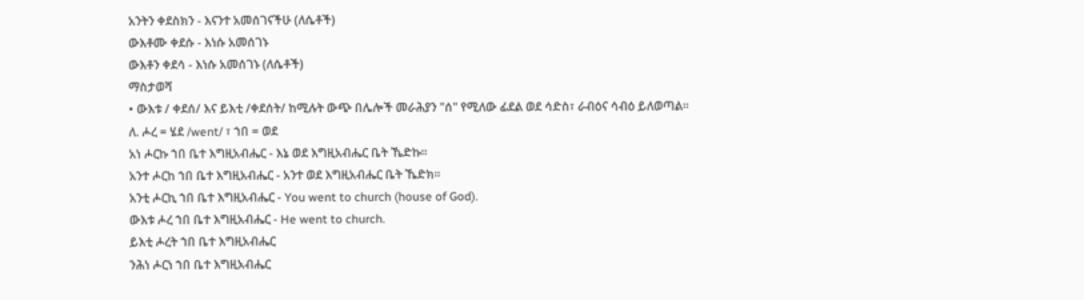አንትን ቀደስክን - እናንተ አመሰገናችሁ (ለሴቶች)
ውእቶሙ ቀደሱ - እነሱ አመሰገኑ
ውእቶን ቀደሳ - እነሱ አመሰገኑ (ለሴቶች)
ማስታወሻ
• ውእቱ / ቀደሰ/ እና ይእቲ /ቀደሰት/ ከሚሉት ውጭ በሌሎች መራሕያን "ሰ" የሚለው ፊደል ወደ ሳድስ፣ ራብዕና ሳብዕ ይለወጣል፡፡
ለ. ሖረ = ሄደ /went/ ፣ ኀበ = ወደ
አነ ሖርኩ ኀበ ቤተ እግዚአብሔር - እኔ ወደ እግዚአብሔር ቤት ኼድኩ።
አንተ ሖርከ ኀበ ቤተ እግዚአብሔር - አንተ ወደ እግዚአብሔር ቤት ኼድክ።
አንቲ ሖርኪ ኀበ ቤተ እግዚአብሔር - You went to church (house of God).
ውእቱ ሖረ ኀበ ቤተ እግዚአብሔር - He went to church.
ይእቲ ሖረት ኀበ ቤተ እግዚአብሔር
ንሕነ ሖርነ ኀበ ቤተ እግዚአብሔር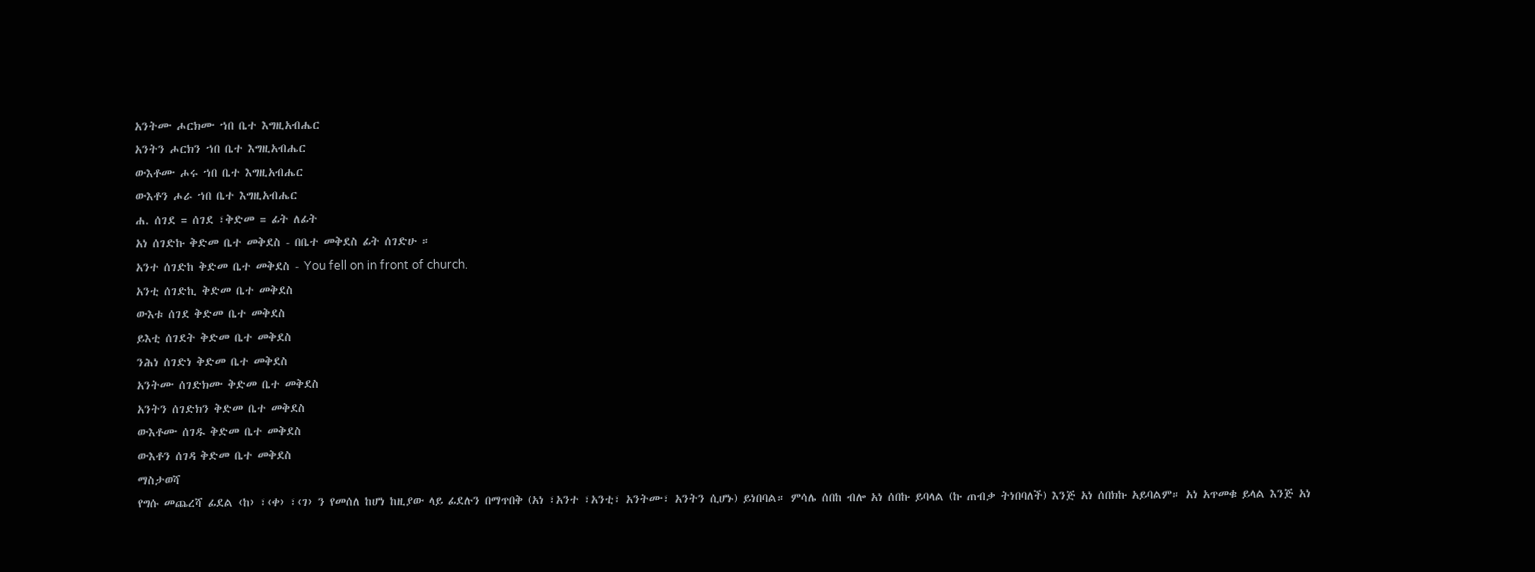አንትሙ ሖርክሙ ኀበ ቤተ እግዚአብሔር
አንትን ሖርክን ኀበ ቤተ እግዚአብሔር
ውእቶሙ ሖሩ ኀበ ቤተ እግዚአብሔር
ውእቶን ሖራ ኀበ ቤተ እግዚአብሔር
ሐ. ሰገደ = ሰገደ ፣ቅድመ = ፊት ለፊት
አነ ሰገድኩ ቅድመ ቤተ መቅደስ - በቤተ መቅደስ ፊት ሰገድሁ ።
አንተ ሰገድከ ቅድመ ቤተ መቅደስ - You fell on in front of church.
አንቲ ሰገድኪ ቅድመ ቤተ መቅደስ
ውእቱ ሰገደ ቅድመ ቤተ መቅደስ
ይእቲ ሰገደት ቅድመ ቤተ መቅደስ
ንሕነ ሰገድነ ቅድመ ቤተ መቅደስ
አንትሙ ሰገድክሙ ቅድመ ቤተ መቅደስ
አንትን ሰገድክን ቅድመ ቤተ መቅደስ
ውእቶሙ ሰገዱ ቅድመ ቤተ መቅደስ
ውእቶን ሰገዳ ቅድመ ቤተ መቅደስ
ማስታወሻ
የግሱ መጨረሻ ፊደል ‹ከ› ፣‹ቀ› ፣‹ገ› ን የመሰለ ከሆነ ከዚያው ላይ ፊደሉን በማጥበቅ (አነ ፣አንተ ፣አንቲ፣ አንትሙ፣ አንትን ሲሆኑ) ይነበባል። ምሳሌ ሰበከ ብሎ አነ ሰበኩ ይባላል (ኩ ጠብቃ ትነበባለች) እንጅ አነ ሰበክኩ አይባልም። አነ አጥመቁ ይላል እንጅ አነ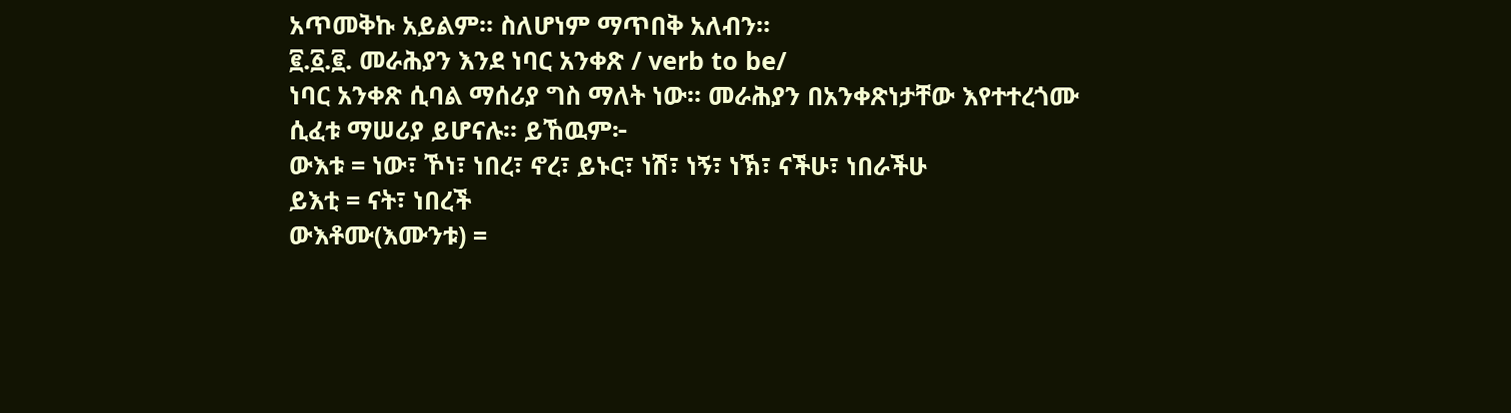አጥመቅኩ አይልም። ስለሆነም ማጥበቅ አለብን።
፪.፩.፪. መራሕያን እንደ ነባር አንቀጽ / verb to be/
ነባር አንቀጽ ሲባል ማሰሪያ ግስ ማለት ነው። መራሕያን በአንቀጽነታቸው እየተተረጎሙ ሲፈቱ ማሠሪያ ይሆናሉ። ይኸዉም፦
ውእቱ = ነው፣ ኾነ፣ ነበረ፣ ኖረ፣ ይኑር፣ ነሽ፣ ነኝ፣ ነኽ፣ ናችሁ፣ ነበራችሁ
ይእቲ = ናት፣ ነበረች
ውእቶሙ(እሙንቱ) =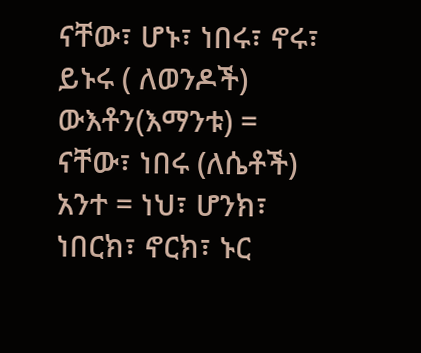ናቸው፣ ሆኑ፣ ነበሩ፣ ኖሩ፣ ይኑሩ ( ለወንዶች)
ውእቶን(እማንቱ) = ናቸው፣ ነበሩ (ለሴቶች)
አንተ = ነህ፣ ሆንክ፣ ነበርክ፣ ኖርክ፣ ኑር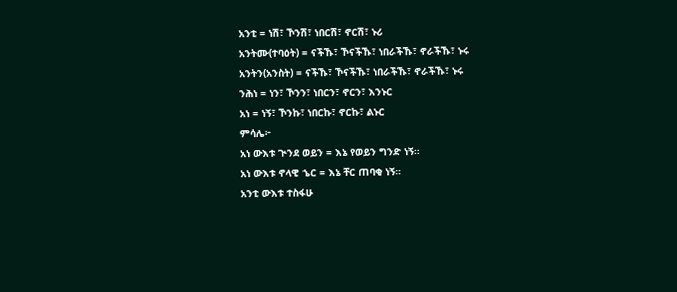አንቲ = ነሽ፣ ኾንሽ፣ ነበርሽ፣ ኖርሽ፣ ኑሪ
አንትሙ(ተባዕት) = ናችኹ፣ ኾናችኹ፣ ነበራችኹ፣ ኖራችኹ፣ ኑሩ
አንትን(አንስት) = ናችኹ፣ ኾናችኹ፣ ነበራችኹ፣ ኖራችኹ፣ ኑሩ
ንሕነ = ነን፣ ኾንን፣ ነበርን፣ ኖርን፣ እንኑር
አነ = ነኝ፣ ኾንኩ፣ ነበርኩ፣ ኖርኩ፣ ልኑር
ምሳሌ፦
አነ ውእቱ ጒንደ ወይን = እኔ የወይን ግንድ ነኝ።
አነ ውእቱ ኖላዊ ኄር = እኔ ቸር ጠባቂ ነኝ።
አንቲ ውእቱ ተስፋሁ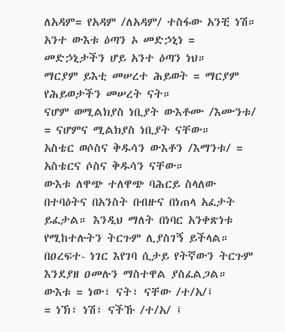ለአዳም= የአዳም /ለአዳም/ ተስፋው አንቺ ነሽ።
አንተ ውእቱ ዕጣን ኦ መድኃኒነ = መድኃኒታችን ሆይ አንተ ዕጣን ነህ።
ማርያም ይእቲ መሠረተ ሕይወት = ማርያም የሕይወታችን መሠረት ናት።
ናሆም ወሚልክያስ ነቢያት ውእቶሙ /እሙንቱ/ = ናሆምና ሚልክያስ ነቢያት ናቸው።
አስቴር ወሶስና ቅዱሳን ውእቶን /እማንቱ/ = አስቴርና ሶስና ቅዱሳን ናቸው።
ውእቱ ለዋጭ ተለዋጭ ባሕርይ ስላለው በተባዕትና በአንስት በብዙና በነጠላ አፈታት ይፈታል። እንዲህ ማለት በነባር አንቀጽነቱ የሚከተሉትን ትርጉም ሊያስገኝ ይችላል። በዐረፍተ- ነገር እየገባ ሲታይ የትኛውን ትርጉም እንደያዘ ዐመሉን ማስተዋል ያስፈልጋል።
ውእቱ = ነው፣ ናት፣ ናቸው /ተ/አ/፤
= ነኽ፣ ነሽ፣ ናችኹ /ተ/አ/ ፤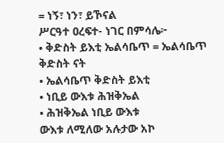= ነኝ፣ ነን፣ ይኾናል
ሥርዓተ ዐረፍተ- ነገር በምሳሌ፦
• ቅድስት ይእቲ ኤልሳቤጥ = ኤልሳቤጥ ቅድስት ናት
• ኤልሳቤጥ ቅድስት ይእቲ
• ነቢይ ውእቱ ሕዝቅኤል
• ሕዝቅኤል ነቢይ ውእቱ
ውእቱ ለሚለው አሉታው አኮ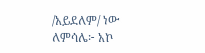/አይደለም/ ነው
ለምሳሌ፦ አኮ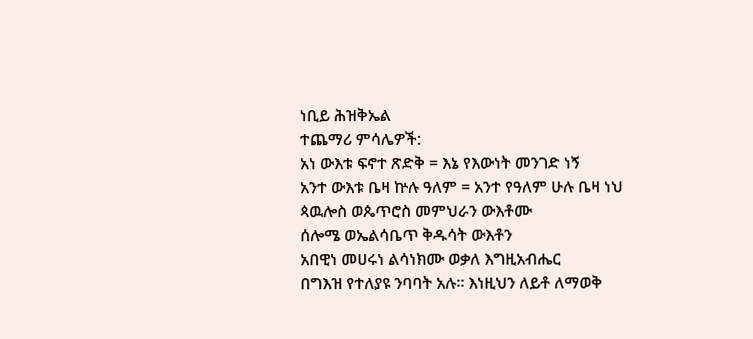ነቢይ ሕዝቅኤል
ተጨማሪ ምሳሌዎች:
አነ ውእቱ ፍኖተ ጽድቅ = እኔ የእውነት መንገድ ነኝ
አንተ ውእቱ ቤዛ ኵሉ ዓለም = አንተ የዓለም ሁሉ ቤዛ ነህ
ጳዉሎስ ወጴጥሮስ መምህራን ውእቶሙ
ሰሎሜ ወኤልሳቤጥ ቅዱሳት ውእቶን
አበዊነ መሀሩነ ልሳነክሙ ወቃለ እግዚአብሔር
በግእዝ የተለያዩ ንባባት አሉ። እነዚህን ለይቶ ለማወቅ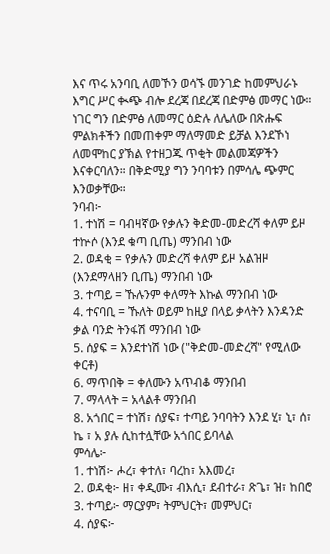እና ጥሩ አንባቢ ለመኾን ወሳኙ መንገድ ከመምህራኑ እግር ሥር ቊጭ ብሎ ደረጃ በደረጃ በድምፅ መማር ነው። ነገር ግን በድምፅ ለመማር ዕድሉ ለሌለው በጽሑፍ ምልክቶችን በመጠቀም ማለማመድ ይቻል እንደኾነ ለመሞከር ያኽል የተዘጋጁ ጥቂት መልመጃዎችን እናቀርባለን። በቅድሚያ ግን ንባባቱን በምሳሌ ጭምር እንወቃቸው።
ንባብ፦
1. ተነሽ = ባብዛኛው የቃሉን ቅድመ-መድረሻ ቀለም ይዞ ተኵሶ (እንደ ቁጣ ቢጤ) ማንበብ ነው
2. ወዳቂ = የቃሉን መድረሻ ቀለም ይዞ አልዝዞ (እንደማላዘን ቢጤ) ማንበብ ነው
3. ተጣይ = ኹሉንም ቀለማት እኩል ማንበብ ነው
4. ተናባቢ = ኹለት ወይም ከዚያ በላይ ቃላትን እንዳንድ ቃል ባንድ ትንፋሽ ማንበብ ነው
5. ሰያፍ = እንደተነሽ ነው ("ቅድመ-መድረሻ" የሚለው ቀርቶ)
6. ማጥበቅ = ቀለሙን አጥብቆ ማንበብ
7. ማላላት = አላልቶ ማንበብ
8. አጎበር = ተነሽ፣ ሰያፍ፣ ተጣይ ንባባትን እንደ ሂ፣ ኒ፣ ሰ፣ ኬ ፣ አ ያሉ ሲከተሏቸው አጎበር ይባላል
ምሳሌ፦
1. ተነሽ፦ ሖረ፣ ቀተለ፣ ባረከ፣ አእመረ፣
2. ወዳቂ፦ ዘ፣ ቀዲሙ፣ ብእሲ፣ ደብተራ፣ ጽጌ፣ ዝ፣ ከበሮ
3. ተጣይ፦ ማርያም፣ ትምህርት፣ መምህር፣
4. ሰያፍ፦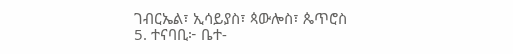ገብርኤል፣ ኢሳይያስ፣ ጳውሎስ፣ ጴጥሮስ
5. ተናባቢ፦ ቤተ-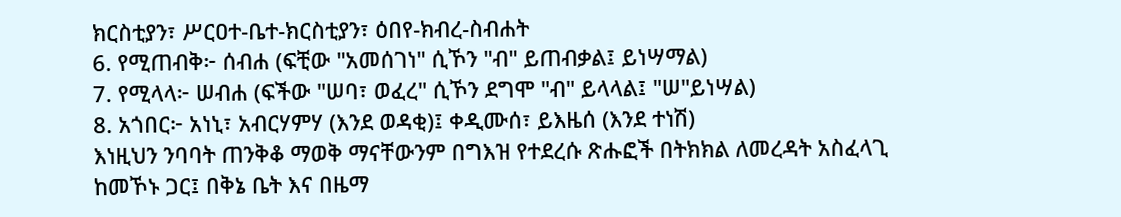ክርስቲያን፣ ሥርዐተ-ቤተ-ክርስቲያን፣ ዕበየ-ክብረ-ስብሐት
6. የሚጠብቅ፦ ሰብሐ (ፍቺው "አመሰገነ" ሲኾን "ብ" ይጠብቃል፤ ይነሣማል)
7. የሚላላ፦ ሠብሐ (ፍችው "ሠባ፣ ወፈረ" ሲኾን ደግሞ "ብ" ይላላል፤ "ሠ"ይነሣል)
8. አጎበር፦ አነኒ፣ አብርሃምሃ (እንደ ወዳቂ)፤ ቀዲሙሰ፣ ይእዜሰ (እንደ ተነሽ)
እነዚህን ንባባት ጠንቅቆ ማወቅ ማናቸውንም በግእዝ የተደረሱ ጽሑፎች በትክክል ለመረዳት አስፈላጊ ከመኾኑ ጋር፤ በቅኔ ቤት እና በዜማ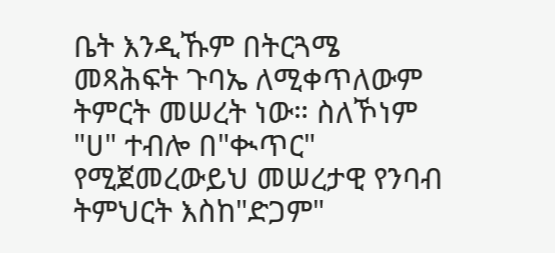ቤት እንዲኹም በትርጓሜ መጻሕፍት ጉባኤ ለሚቀጥለውም ትምርት መሠረት ነው። ስለኾነም "ሀ" ተብሎ በ"ቊጥር" የሚጀመረውይህ መሠረታዊ የንባብ ትምህርት እስከ"ድጋም"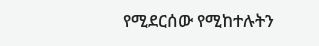የሚደርሰው የሚከተሉትን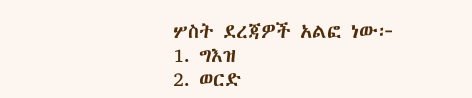ሦስት ደረጃዎች አልፎ ነው፦
1. ግእዝ
2. ወርድ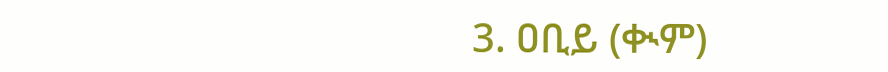3. ዐቢይ (ቊም)